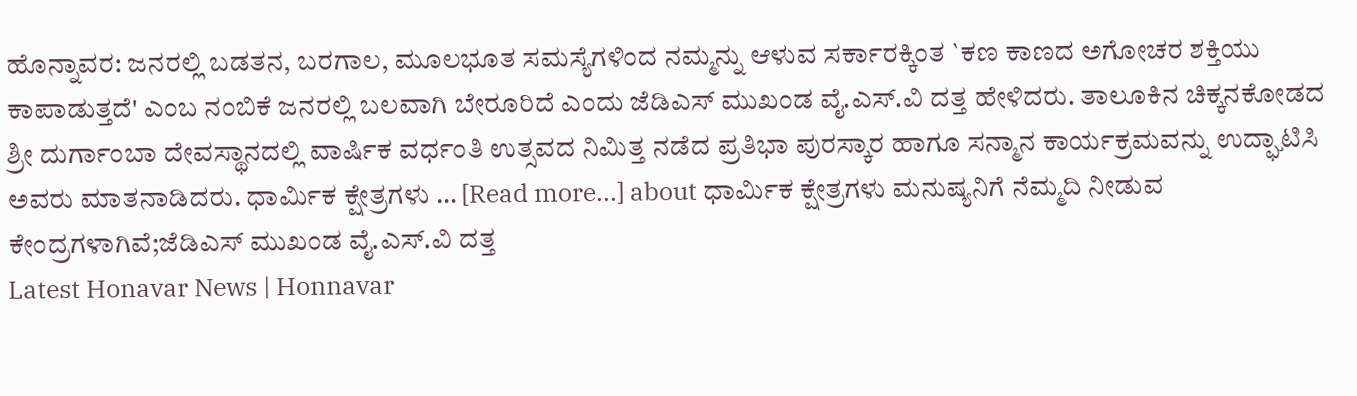ಹೊನ್ನಾವರ: ಜನರಲ್ಲಿ ಬಡತನ, ಬರಗಾಲ, ಮೂಲಭೂತ ಸಮಸ್ಯೆಗಳಿಂದ ನಮ್ಮನ್ನು ಆಳುವ ಸರ್ಕಾರಕ್ಕಿಂತ `ಕಣ ಕಾಣದ ಅಗೋಚರ ಶಕ್ತಿಯು ಕಾಪಾಡುತ್ತದೆ' ಎಂಬ ನಂಬಿಕೆ ಜನರಲ್ಲಿ ಬಲವಾಗಿ ಬೇರೂರಿದೆ ಎಂದು ಜೆಡಿಎಸ್ ಮುಖಂಡ ವೈ.ಎಸ್.ವಿ ದತ್ತ ಹೇಳಿದರು. ತಾಲೂಕಿನ ಚಿಕ್ಕನಕೋಡದ ಶ್ರೀ ದುರ್ಗಾಂಬಾ ದೇವಸ್ಥಾನದಲ್ಲಿ ವಾರ್ಷಿಕ ವರ್ಧಂತಿ ಉತ್ಸವದ ನಿಮಿತ್ತ ನಡೆದ ಪ್ರತಿಭಾ ಪುರಸ್ಕಾರ ಹಾಗೂ ಸನ್ಮಾನ ಕಾರ್ಯಕ್ರಮವನ್ನು ಉದ್ಘಾಟಿಸಿ ಅವರು ಮಾತನಾಡಿದರು. ಧಾರ್ಮಿಕ ಕ್ಷೇತ್ರಗಳು … [Read more...] about ಧಾರ್ಮಿಕ ಕ್ಷೇತ್ರಗಳು ಮನುಷ್ಯನಿಗೆ ನೆಮ್ಮದಿ ನೀಡುವ ಕೇಂದ್ರಗಳಾಗಿವೆ;ಜೆಡಿಎಸ್ ಮುಖಂಡ ವೈ.ಎಸ್.ವಿ ದತ್ತ
Latest Honavar News | Honnavar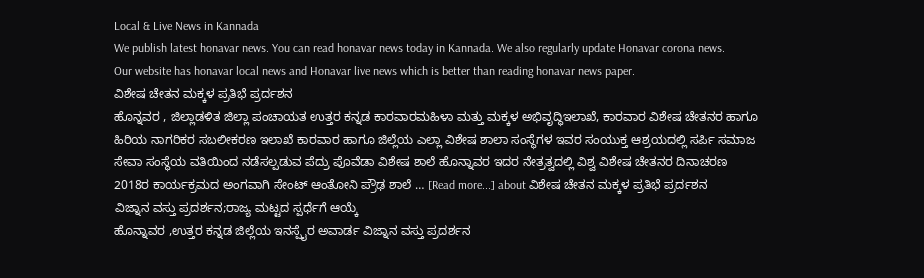Local & Live News in Kannada
We publish latest honavar news. You can read honavar news today in Kannada. We also regularly update Honavar corona news.
Our website has honavar local news and Honavar live news which is better than reading honavar news paper.
ವಿಶೇಷ ಚೇತನ ಮಕ್ಕಳ ಪ್ರತಿಭೆ ಪ್ರರ್ದಶನ
ಹೊನ್ನವರ , ಜಿಲ್ಲಾಡಳಿತ ಜಿಲ್ಲಾ ಪಂಚಾಯತ ಉತ್ತರ ಕನ್ನಡ ಕಾರವಾರಮಹಿಳಾ ಮತ್ತು ಮಕ್ಕಳ ಅಭಿವೃದ್ಧಿಇಲಾಖೆ, ಕಾರವಾರ ವಿಶೇಷ ಚೇತನರ ಹಾಗೂ ಹಿರಿಯ ನಾಗರಿಕರ ಸಬಲೀಕರಣ ಇಲಾಖೆ ಕಾರವಾರ ಹಾಗೂ ಜಿಲ್ಲೆಯ ಎಲ್ಲಾ ವಿಶೇಷ ಶಾಲಾ ಸಂಸ್ಥೆಗಳ ಇವರ ಸಂಯುಕ್ತ ಆಶ್ರಯದಲ್ಲಿ ಸರ್ಪಿ ಸಮಾಜ ಸೇವಾ ಸಂಸ್ಥೆಯ ವತಿಯಿಂದ ನಡೆಸಲ್ಪಡುವ ಪೆದ್ರು ಪೊವೆಡಾ ವಿಶೇಷ ಶಾಲೆ ಹೊನ್ನಾವರ ಇದರ ನೇತ್ರತ್ವದಲ್ಲಿ ವಿಶ್ವ ವಿಶೇಷ ಚೇತನರ ದಿನಾಚರಣ 2018ರ ಕಾರ್ಯಕ್ರಮದ ಅಂಗವಾಗಿ ಸೇಂಟ್ ಆಂತೋನಿ ಪ್ರೌಢ ಶಾಲೆ … [Read more...] about ವಿಶೇಷ ಚೇತನ ಮಕ್ಕಳ ಪ್ರತಿಭೆ ಪ್ರರ್ದಶನ
ವಿಜ್ನಾನ ವಸ್ತು ಪ್ರದರ್ಶನ;ರಾಜ್ಯ ಮಟ್ಟದ ಸ್ಪರ್ಧೆಗೆ ಆಯ್ಕೆ
ಹೊನ್ನಾವರ ,ಉತ್ತರ ಕನ್ನಡ ಜಿಲ್ಲೆಯ ಇನಸ್ಪೈರ ಅವಾರ್ಡ ವಿಜ್ನಾನ ವಸ್ತು ಪ್ರದರ್ಶನ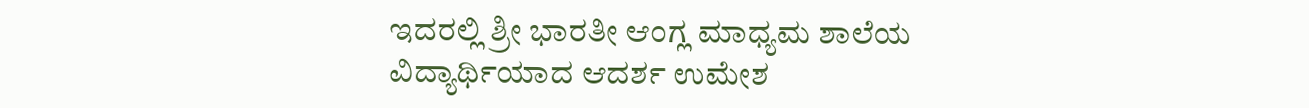ಇದರಲ್ಲಿ ಶ್ರೀ ಭಾರತೀ ಆಂಗ್ಲ ಮಾಧ್ಯಮ ಶಾಲೆಯ ವಿದ್ಯಾರ್ಥಿಯಾದ ಆದರ್ಶ ಉಮೇಶ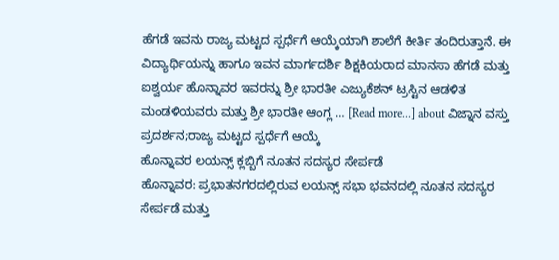ಹೆಗಡೆ ಇವನು ರಾಜ್ಯ ಮಟ್ಟದ ಸ್ಪರ್ಧೆಗೆ ಆಯ್ಕೆಯಾಗಿ ಶಾಲೆಗೆ ಕೀರ್ತಿ ತಂದಿರುತ್ತಾನೆ. ಈ ವಿದ್ಯಾರ್ಥಿಯನ್ನು ಹಾಗೂ ಇವನ ಮಾರ್ಗದರ್ಶಿ ಶಿಕ್ಷಕಿಯರಾದ ಮಾನಸಾ ಹೆಗಡೆ ಮತ್ತು ಐಶ್ವರ್ಯ ಹೊನ್ನಾವರ ಇವರನ್ನು ಶ್ರೀ ಭಾರತೀ ಎಜ್ಯುಕೆಶನ್ ಟ್ರಸ್ಟಿನ ಆಡಳಿತ ಮಂಡಳಿಯವರು ಮತ್ತು ಶ್ರೀ ಭಾರತೀ ಆಂಗ್ಲ … [Read more...] about ವಿಜ್ನಾನ ವಸ್ತು ಪ್ರದರ್ಶನ;ರಾಜ್ಯ ಮಟ್ಟದ ಸ್ಪರ್ಧೆಗೆ ಆಯ್ಕೆ
ಹೊನ್ನಾವರ ಲಯನ್ಸ್ ಕ್ಲಬ್ಬಿಗೆ ನೂತನ ಸದಸ್ಯರ ಸೇರ್ಪಡೆ
ಹೊನ್ನಾವರ: ಪ್ರಭಾತನಗರದಲ್ಲಿರುವ ಲಯನ್ಸ್ ಸಭಾ ಭವನದಲ್ಲಿ ನೂತನ ಸದಸ್ಯರ ಸೇರ್ಪಡೆ ಮತ್ತು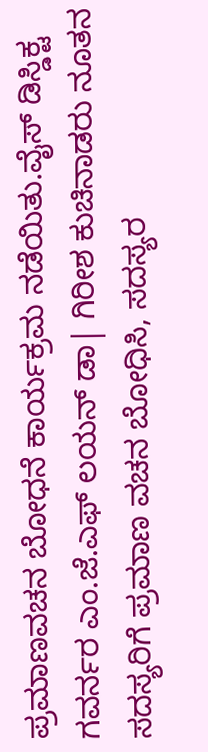ಪ್ರಮಾಣವಚನ ಬೋಧನೆ ಕಾರ್ಯಕ್ರಮ ನಡೆಯಿತು.ವೈಸ್ ಡಿಸ್ಡಿಕ್ಟ ಗವರ್ನರ ಎಂ.ಜೆ.ಎಫ್ ಲಯನ್ ಡಾ| ಗಿರೀಶ ಕುಚಿನಾಡರು ನೂತನ ಸದಸ್ಯರಿಗೆ ಪ್ರಮಾಣ ವಚನ ಬೋಧಿಸಿ, ಸದಸ್ಯರ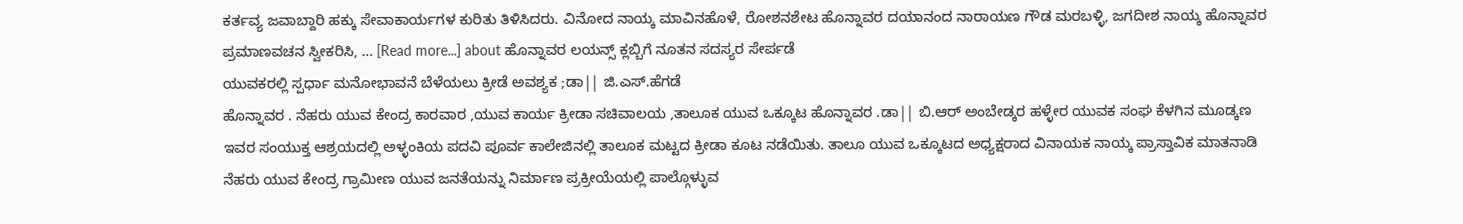ಕರ್ತವ್ಯ ಜವಾಬ್ದಾರಿ ಹಕ್ಕು ಸೇವಾಕಾರ್ಯಗಳ ಕುರಿತು ತಿಳಿಸಿದರು. ವಿನೋದ ನಾಯ್ಕ ಮಾವಿನಹೊಳೆ, ರೋಶನಶೇಟ ಹೊನ್ನಾವರ ದಯಾನಂದ ನಾರಾಯಣ ಗೌಡ ಮರಬಳ್ಳಿ, ಜಗದೀಶ ನಾಯ್ಕ ಹೊನ್ನಾವರ ಪ್ರಮಾಣವಚನ ಸ್ವೀಕರಿಸಿ, … [Read more...] about ಹೊನ್ನಾವರ ಲಯನ್ಸ್ ಕ್ಲಬ್ಬಿಗೆ ನೂತನ ಸದಸ್ಯರ ಸೇರ್ಪಡೆ
ಯುವಕರಲ್ಲಿ ಸ್ಪರ್ಧಾ ಮನೋಭಾವನೆ ಬೆಳೆಯಲು ಕ್ರೀಡೆ ಅವಶ್ಯಕ ;ಡಾ|| ಜಿ.ಎಸ್.ಹೆಗಡೆ
ಹೊನ್ನಾವರ . ನೆಹರು ಯುವ ಕೇಂದ್ರ ಕಾರವಾರ ,ಯುವ ಕಾರ್ಯ ಕ್ರೀಡಾ ಸಚಿವಾಲಯ ,ತಾಲೂಕ ಯುವ ಒಕ್ಕೂಟ ಹೊನ್ನಾವರ .ಡಾ|| ಬಿ.ಆರ್ ಅಂಬೇಡ್ಕರ ಹಳ್ಳೇರ ಯುವಕ ಸಂಘ ಕೆಳಗಿನ ಮೂಡ್ಕಣ ಇವರ ಸಂಯುಕ್ತ ಆಶ್ರಯದಲ್ಲಿ ಅಳ್ಳಂಕಿಯ ಪದವಿ ಪೂರ್ವ ಕಾಲೇಜಿನಲ್ಲಿ ತಾಲೂಕ ಮಟ್ಟದ ಕ್ರೀಡಾ ಕೂಟ ನಡೆಯಿತು. ತಾಲೂ ಯುವ ಒಕ್ಕೂಟದ ಅಧ್ಯಕ್ಷರಾದ ವಿನಾಯಕ ನಾಯ್ಕ ಪ್ರಾಸ್ತಾವಿಕ ಮಾತನಾಡಿ ನೆಹರು ಯುವ ಕೇಂದ್ರ ಗ್ರಾಮೀಣ ಯುವ ಜನತೆಯನ್ನು ನಿರ್ಮಾಣ ಪ್ರಕ್ರೀಯೆಯಲ್ಲಿ ಪಾಲ್ಗೊಳ್ಳುವ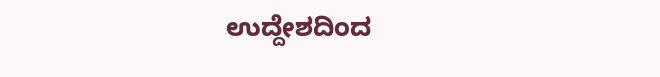ಉದ್ದೇಶದಿಂದ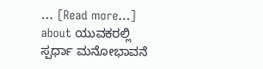… [Read more...] about ಯುವಕರಲ್ಲಿ ಸ್ಪರ್ಧಾ ಮನೋಭಾವನೆ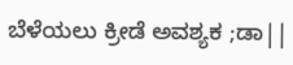ಬೆಳೆಯಲು ಕ್ರೀಡೆ ಅವಶ್ಯಕ ;ಡಾ||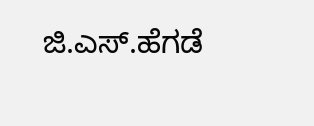ಜಿ.ಎಸ್.ಹೆಗಡೆ